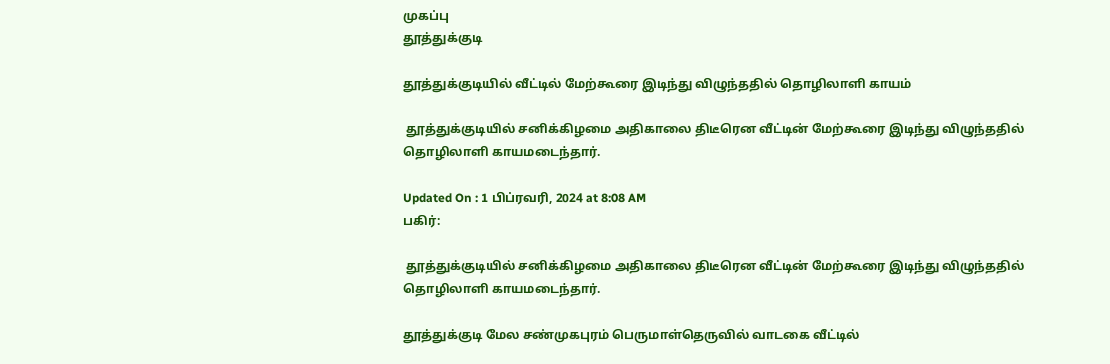முகப்பு
தூத்துக்குடி

தூத்துக்குடியில் வீட்டில் மேற்கூரை இடிந்து விழுந்ததில் தொழிலாளி காயம்

 தூத்துக்குடியில் சனிக்கிழமை அதிகாலை திடீரென வீட்டின் மேற்கூரை இடிந்து விழுந்ததில் தொழிலாளி காயமடைந்தார்.

Updated On : 1 பிப்ரவரி, 2024 at 8:08 AM
பகிர்:

 தூத்துக்குடியில் சனிக்கிழமை அதிகாலை திடீரென வீட்டின் மேற்கூரை இடிந்து விழுந்ததில் தொழிலாளி காயமடைந்தார்.

தூத்துக்குடி மேல சண்முகபுரம் பெருமாள்தெருவில் வாடகை வீட்டில்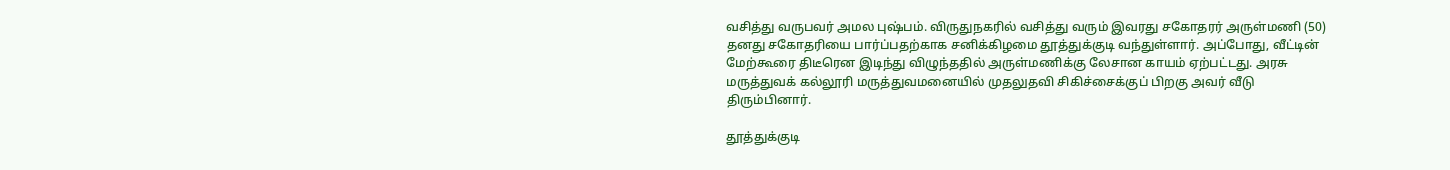வசித்து வருபவர் அமல புஷ்பம். விருதுநகரில் வசித்து வரும் இவரது சகோதரர் அருள்மணி (50) தனது சகோதரியை பார்ப்பதற்காக சனிக்கிழமை தூத்துக்குடி வந்துள்ளார். அப்போது, வீட்டின் மேற்கூரை திடீரென இடிந்து விழுந்ததில் அருள்மணிக்கு லேசான காயம் ஏற்பட்டது. அரசு மருத்துவக் கல்லூரி மருத்துவமனையில் முதலுதவி சிகிச்சைக்குப் பிறகு அவர் வீடு திரும்பினார்.

தூத்துக்குடி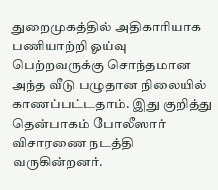துறைமுகத்தில் அதிகாரியாக பணியாற்றி ஓய்வு பெற்றவருக்கு சொந்தமான அந்த வீடு பழுதான நிலையில் காணப்பட்டதாம். இது குறித்து தென்பாகம் போலீஸார் விசாரணை நடத்தி வருகின்றனர்.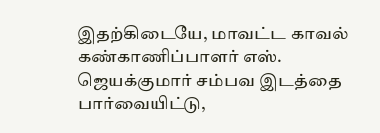இதற்கிடையே, மாவட்ட காவல் கண்காணிப்பாளர் எஸ். ஜெயக்குமார் சம்பவ இடத்தை பார்வையிட்டு,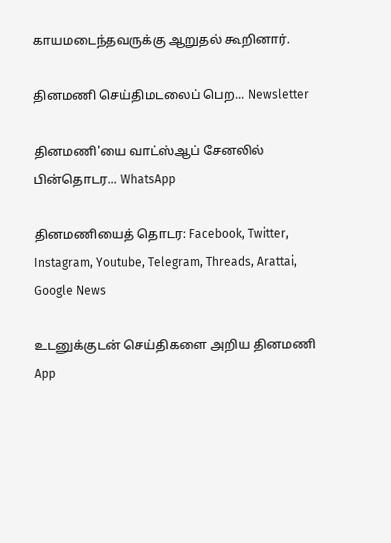காயமடைந்தவருக்கு ஆறுதல் கூறினார்.

தினமணி செய்திமடலைப் பெற... Newsletter

தினமணி'யை வாட்ஸ்ஆப் சேனலில் பின்தொடர... WhatsApp

தினமணியைத் தொடர: Facebook, Twitter, Instagram, Youtube, Telegram, Threads, Arattai, Google News

உடனுக்குடன் செய்திகளை அறிய தினமணி App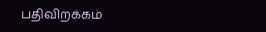பதிவிறக்கம்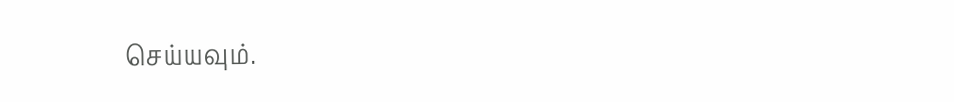செய்யவும்.